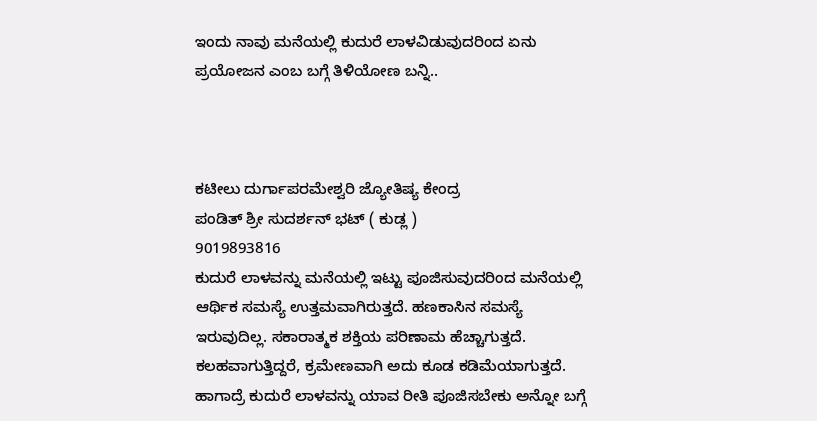ಇಂದು ನಾವು ಮನೆಯಲ್ಲಿ ಕುದುರೆ ಲಾಳವಿಡುವುದರಿಂದ ಏನು ಪ್ರಯೋಜನ ಎಂಬ ಬಗ್ಗೆ ತಿಳಿಯೋಣ ಬನ್ನಿ..



ಕಟೀಲು ದುರ್ಗಾಪರಮೇಶ್ವರಿ ಜ್ಯೋತಿಷ್ಯ ಕೇಂದ್ರ
ಪಂಡಿತ್ ಶ್ರೀ ಸುದರ್ಶನ್ ಭಟ್ ( ಕುಡ್ಲ )
9019893816
ಕುದುರೆ ಲಾಳವನ್ನು ಮನೆಯಲ್ಲಿ ಇಟ್ಟು ಪೂಜಿಸುವುದರಿಂದ ಮನೆಯಲ್ಲಿ ಆರ್ಥಿಕ ಸಮಸ್ಯೆ ಉತ್ತಮವಾಗಿರುತ್ತದೆ. ಹಣಕಾಸಿನ ಸಮಸ್ಯೆ ಇರುವುದಿಲ್ಲ. ಸಕಾರಾತ್ಮಕ ಶಕ್ತಿಯ ಪರಿಣಾಮ ಹೆಚ್ಚಾಗುತ್ತದೆ. ಕಲಹವಾಗುತ್ತಿದ್ದರೆ, ಕ್ರಮೇಣವಾಗಿ ಅದು ಕೂಡ ಕಡಿಮೆಯಾಗುತ್ತದೆ. ಹಾಗಾದ್ರೆ ಕುದುರೆ ಲಾಳವನ್ನು ಯಾವ ರೀತಿ ಪೂಜಿಸಬೇಕು ಅನ್ನೋ ಬಗ್ಗೆ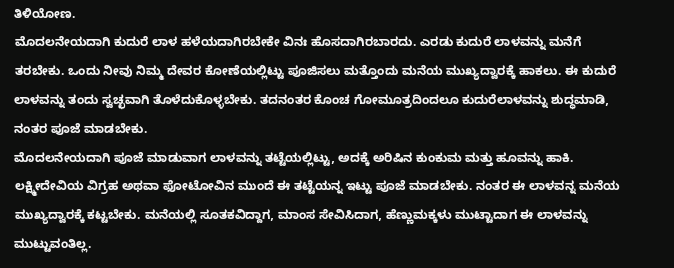ತಿಳಿಯೋಣ.
ಮೊದಲನೇಯದಾಗಿ ಕುದುರೆ ಲಾಳ ಹಳೆಯದಾಗಿರಬೇಕೇ ವಿನಃ ಹೊಸದಾಗಿರಬಾರದು. ಎರಡು ಕುದುರೆ ಲಾಳವನ್ನು ಮನೆಗೆ ತರಬೇಕು. ಒಂದು ನೀವು ನಿಮ್ಮ ದೇವರ ಕೋಣೆಯಲ್ಲಿಟ್ಟು ಪೂಜಿಸಲು ಮತ್ತೊಂದು ಮನೆಯ ಮುಖ್ಯದ್ವಾರಕ್ಕೆ ಹಾಕಲು. ಈ ಕುದುರೆ ಲಾಳವನ್ನು ತಂದು ಸ್ವಚ್ಛವಾಗಿ ತೊಳೆದುಕೊಳ್ಳಬೇಕು. ತದನಂತರ ಕೊಂಚ ಗೋಮೂತ್ರದಿಂದಲೂ ಕುದುರೆಲಾಳವನ್ನು ಶುದ್ಧಮಾಡಿ, ನಂತರ ಪೂಜೆ ಮಾಡಬೇಕು.
ಮೊದಲನೇಯದಾಗಿ ಪೂಜೆ ಮಾಡುವಾಗ ಲಾಳವನ್ನು ತಟ್ಟೆಯಲ್ಲಿಟ್ಟು, ಅದಕ್ಕೆ ಅರಿಷಿನ ಕುಂಕುಮ ಮತ್ತು ಹೂವನ್ನು ಹಾಕಿ. ಲಕ್ಷ್ಮೀದೇವಿಯ ವಿಗ್ರಹ ಅಥವಾ ಫೋಟೋವಿನ ಮುಂದೆ ಈ ತಟ್ಟೆಯನ್ನ ಇಟ್ಟು ಪೂಜೆ ಮಾಡಬೇಕು. ನಂತರ ಈ ಲಾಳವನ್ನ ಮನೆಯ ಮುಖ್ಯದ್ವಾರಕ್ಕೆ ಕಟ್ಟಬೇಕು. ಮನೆಯಲ್ಲಿ ಸೂತಕವಿದ್ದಾಗ, ಮಾಂಸ ಸೇವಿಸಿದಾಗ, ಹೆಣ್ಣುಮಕ್ಕಳು ಮುಟ್ಟಾದಾಗ ಈ ಲಾಳವನ್ನು ಮುಟ್ಟುವಂತಿಲ್ಲ.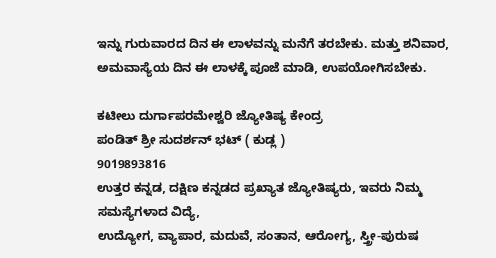ಇನ್ನು ಗುರುವಾರದ ದಿನ ಈ ಲಾಳವನ್ನು ಮನೆಗೆ ತರಬೇಕು. ಮತ್ತು ಶನಿವಾರ, ಅಮವಾಸ್ಯೆಯ ದಿನ ಈ ಲಾಳಕ್ಕೆ ಪೂಜೆ ಮಾಡಿ, ಉಪಯೋಗಿಸಬೇಕು.

ಕಟೀಲು ದುರ್ಗಾಪರಮೇಶ್ವರಿ ಜ್ಯೋತಿಷ್ಯ ಕೇಂದ್ರ
ಪಂಡಿತ್ ಶ್ರೀ ಸುದರ್ಶನ್ ಭಟ್ ( ಕುಡ್ಲ )
9019893816
ಉತ್ತರ ಕನ್ನಡ, ದಕ್ಷಿಣ ಕನ್ನಡದ ಪ್ರಖ್ಯಾತ ಜ್ಯೋತಿಷ್ಯರು, ಇವರು ನಿಮ್ಮ ಸಮಸ್ಯೆಗಳಾದ ವಿದ್ಯೆ,
ಉದ್ಯೋಗ, ವ್ಯಾಪಾರ, ಮದುವೆ, ಸಂತಾನ, ಆರೋಗ್ಯ, ಸ್ತ್ರೀ-ಪುರುಷ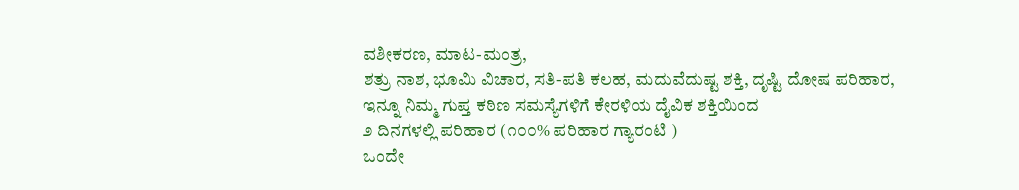ವಶೀಕರಣ, ಮಾಟ-ಮಂತ್ರ,
ಶತ್ರು ನಾಶ, ಭೂಮಿ ವಿಚಾರ, ಸತಿ-ಪತಿ ಕಲಹ, ಮದುವೆದುಷ್ಟ ಶಕ್ತಿ, ದೃಷ್ಟಿ ದೋಷ ಪರಿಹಾರ,
ಇನ್ನೂ ನಿಮ್ಮ ಗುಪ್ತ ಕಠಿಣ ಸಮಸ್ಯೆಗಳಿಗೆ ಕೇರಳಿಯ ದೈವಿಕ ಶಕ್ತಿಯಿಂದ
೨ ದಿನಗಳಲ್ಲಿ ಪರಿಹಾರ (೧೦೦% ಪರಿಹಾರ ಗ್ಯಾರಂಟಿ )
ಒಂದೇ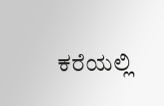ಕರೆಯಲ್ಲಿ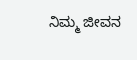ನಿಮ್ಮ ಜೀವನ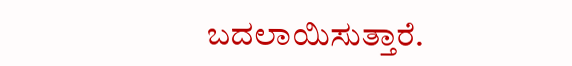ಬದಲಾಯಿಸುತ್ತಾರೆ.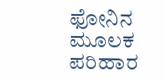ಫೋನಿನ ಮೂಲಕ ಪರಿಹಾರ